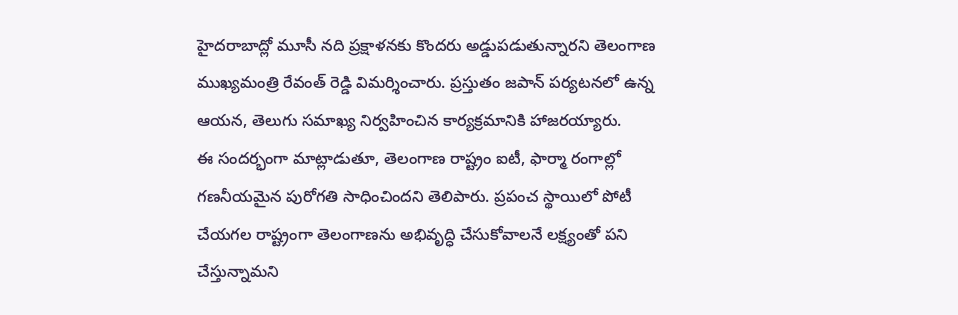హైదరాబాద్లో మూసీ నది ప్రక్షాళనకు కొందరు అడ్డుపడుతున్నారని తెలంగాణ ముఖ్యమంత్రి రేవంత్ రెడ్డి విమర్శించారు. ప్రస్తుతం జపాన్ పర్యటనలో ఉన్న ఆయన, తెలుగు సమాఖ్య నిర్వహించిన కార్యక్రమానికి హాజరయ్యారు.
ఈ సందర్భంగా మాట్లాడుతూ, తెలంగాణ రాష్ట్రం ఐటీ, ఫార్మా రంగాల్లో గణనీయమైన పురోగతి సాధించిందని తెలిపారు. ప్రపంచ స్థాయిలో పోటీ చేయగల రాష్ట్రంగా తెలంగాణను అభివృద్ధి చేసుకోవాలనే లక్ష్యంతో పని చేస్తున్నామని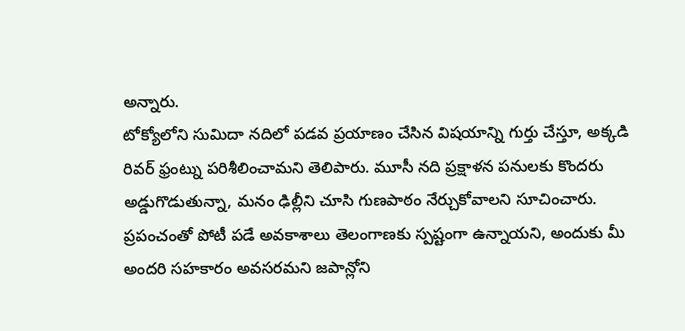అన్నారు.
టోక్యోలోని సుమిదా నదిలో పడవ ప్రయాణం చేసిన విషయాన్ని గుర్తు చేస్తూ, అక్కడి రివర్ ఫ్రంట్ను పరిశీలించామని తెలిపారు. మూసీ నది ప్రక్షాళన పనులకు కొందరు అడ్డుగొడుతున్నా, మనం ఢిల్లీని చూసి గుణపాఠం నేర్చుకోవాలని సూచించారు.
ప్రపంచంతో పోటీ పడే అవకాశాలు తెలంగాణకు స్పష్టంగా ఉన్నాయని, అందుకు మీ అందరి సహకారం అవసరమని జపాన్లోని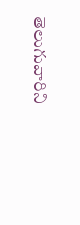తెలుగువారిని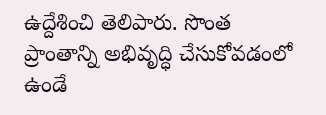ఉద్దేశించి తెలిపారు. సొంత ప్రాంతాన్ని అభివృద్ధి చేసుకోవడంలో ఉండే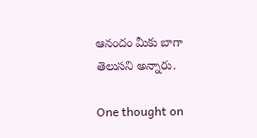ఆనందం మీకు బాగా తెలుసని అన్నారు.

One thought on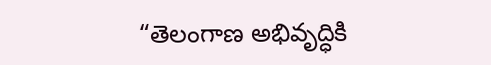“తెలంగాణ అభివృద్ధికి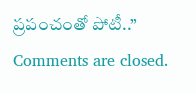ప్రపంచంతో పోటీ..”
Comments are closed.